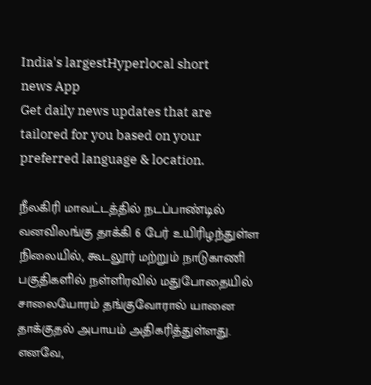India's largestHyperlocal short
news App
Get daily news updates that are tailored for you based on your preferred language & location.

நீலகிரி மாவட்டத்தில் நடப்பாண்டில் வனவிலங்கு தாக்கி 6 பேர் உயிரிழந்துள்ள நிலையில், கூடலூர் மற்றும் நாடுகாணி பகுதிகளில் நள்ளிரவில் மதுபோதையில் சாலையோரம் தங்குவோரால் யானை தாக்குதல் அபாயம் அதிகரித்துள்ளது. எனவே,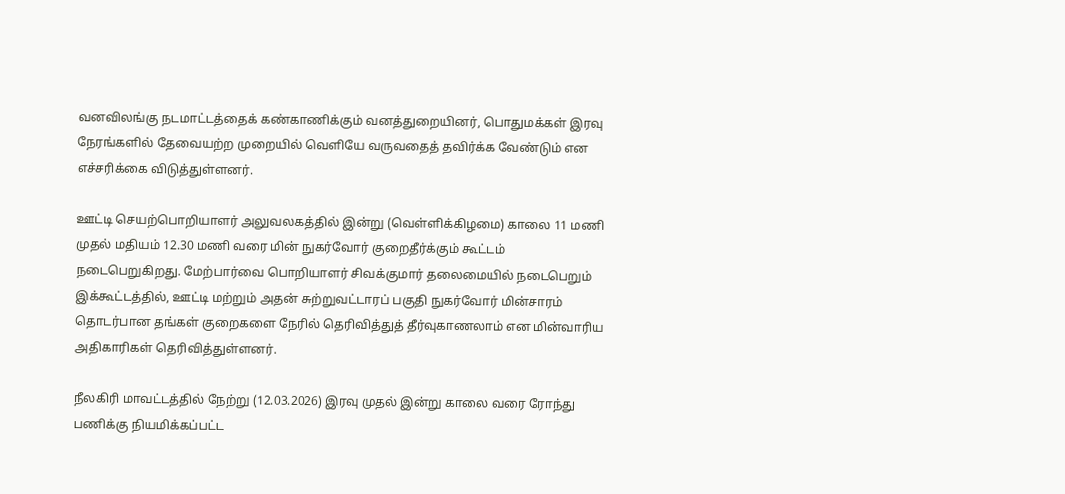வனவிலங்கு நடமாட்டத்தைக் கண்காணிக்கும் வனத்துறையினர், பொதுமக்கள் இரவு நேரங்களில் தேவையற்ற முறையில் வெளியே வருவதைத் தவிர்க்க வேண்டும் என எச்சரிக்கை விடுத்துள்ளனர்.

ஊட்டி செயற்பொறியாளர் அலுவலகத்தில் இன்று (வெள்ளிக்கிழமை) காலை 11 மணி முதல் மதியம் 12.30 மணி வரை மின் நுகர்வோர் குறைதீர்க்கும் கூட்டம் நடைபெறுகிறது. மேற்பார்வை பொறியாளர் சிவக்குமார் தலைமையில் நடைபெறும் இக்கூட்டத்தில், ஊட்டி மற்றும் அதன் சுற்றுவட்டாரப் பகுதி நுகர்வோர் மின்சாரம் தொடர்பான தங்கள் குறைகளை நேரில் தெரிவித்துத் தீர்வுகாணலாம் என மின்வாரிய அதிகாரிகள் தெரிவித்துள்ளனர்.

நீலகிரி மாவட்டத்தில் நேற்று (12.03.2026) இரவு முதல் இன்று காலை வரை ரோந்து பணிக்கு நியமிக்கப்பட்ட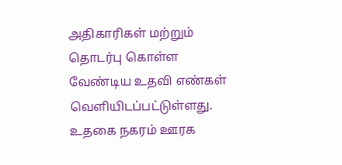அதிகாரிகள் மற்றும் தொடர்பு கொள்ள வேண்டிய உதவி எண்கள் வெளியிடப்பட்டுள்ளது. உதகை நகரம் ஊரக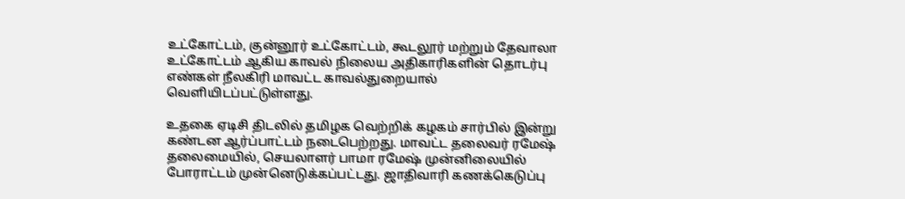உட்கோட்டம், குன்னூர் உட்கோட்டம், கூடலூர் மற்றும் தேவாலா உட்கோட்டம் ஆகிய காவல் நிலைய அதிகாரிகளின் தொடர்பு எண்கள் நீலகிரி மாவட்ட காவல்துறையால் வெளியிடப்பட்டுள்ளது.

உதகை ஏடிசி திடலில் தமிழக வெற்றிக் கழகம் சார்பில் இன்று கண்டன ஆர்ப்பாட்டம் நடைபெற்றது. மாவட்ட தலைவர் ரமேஷ் தலைமையில், செயலாளர் பாமா ரமேஷ் முன்னிலையில் போராட்டம் முன்னெடுக்கப்பட்டது. ஜாதிவாரி கணக்கெடுப்பு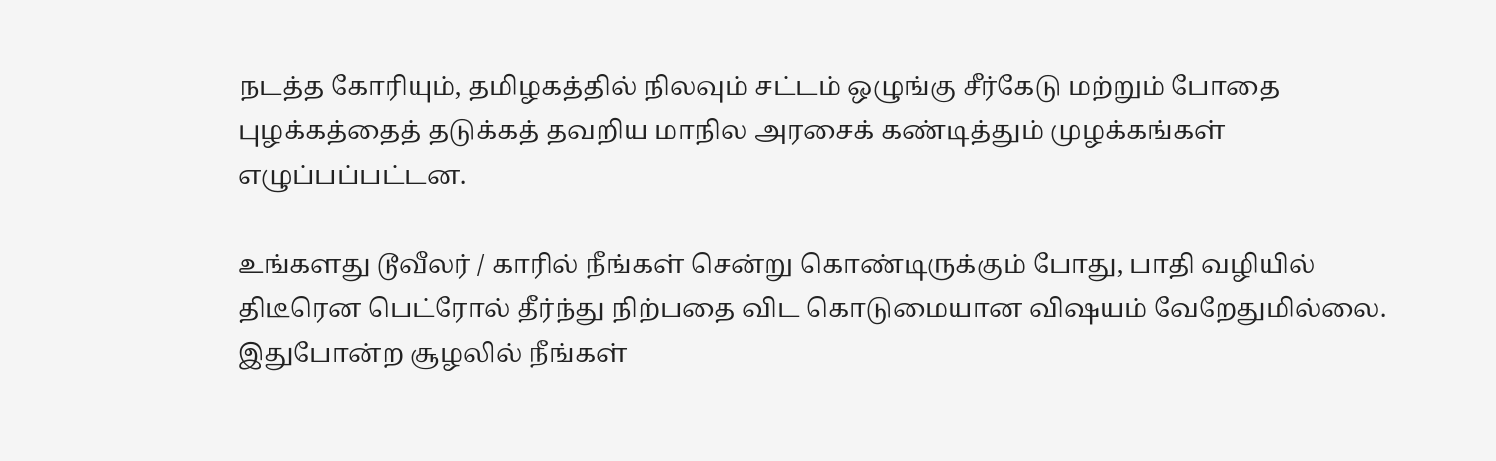நடத்த கோரியும், தமிழகத்தில் நிலவும் சட்டம் ஒழுங்கு சீர்கேடு மற்றும் போதை புழக்கத்தைத் தடுக்கத் தவறிய மாநில அரசைக் கண்டித்தும் முழக்கங்கள் எழுப்பப்பட்டன.

உங்களது டூவீலர் / காரில் நீங்கள் சென்று கொண்டிருக்கும் போது, பாதி வழியில் திடீரென பெட்ரோல் தீர்ந்து நிற்பதை விட கொடுமையான விஷயம் வேறேதுமில்லை. இதுபோன்ற சூழலில் நீங்கள்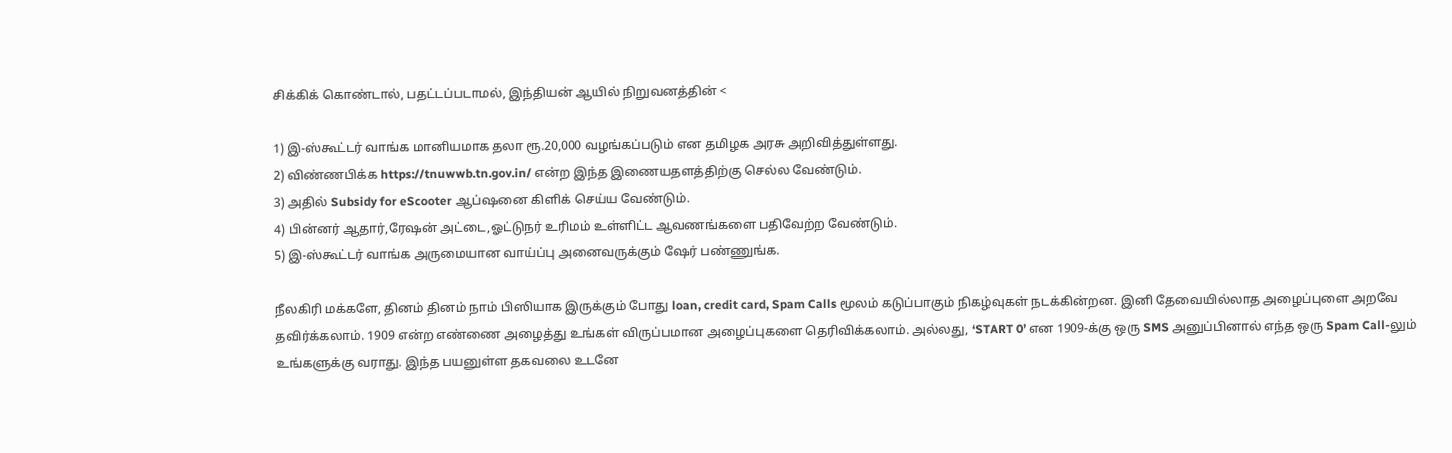சிக்கிக் கொண்டால், பதட்டப்படாமல், இந்தியன் ஆயில் நிறுவனத்தின் <

1) இ-ஸ்கூட்டர் வாங்க மானியமாக தலா ரூ.20,000 வழங்கப்படும் என தமிழக அரசு அறிவித்துள்ளது.
2) விண்ணபிக்க https://tnuwwb.tn.gov.in/ என்ற இந்த இணையதளத்திற்கு செல்ல வேண்டும்.
3) அதில் Subsidy for eScooter ஆப்ஷனை கிளிக் செய்ய வேண்டும்.
4) பின்னர் ஆதார்,ரேஷன் அட்டை,ஓட்டுநர் உரிமம் உள்ளிட்ட ஆவணங்களை பதிவேற்ற வேண்டும்.
5) இ-ஸ்கூட்டர் வாங்க அருமையான வாய்ப்பு அனைவருக்கும் ஷேர் பண்ணுங்க.

நீலகிரி மக்களே, தினம் தினம் நாம் பிஸியாக இருக்கும் போது loan, credit card, Spam Calls மூலம் கடுப்பாகும் நிகழ்வுகள் நடக்கின்றன. இனி தேவையில்லாத அழைப்புளை அறவே தவிர்க்கலாம். 1909 என்ற எண்ணை அழைத்து உங்கள் விருப்பமான அழைப்புகளை தெரிவிக்கலாம். அல்லது, ‘START 0’ என 1909-க்கு ஒரு SMS அனுப்பினால் எந்த ஒரு Spam Call-லும் உங்களுக்கு வராது. இந்த பயனுள்ள தகவலை உடனே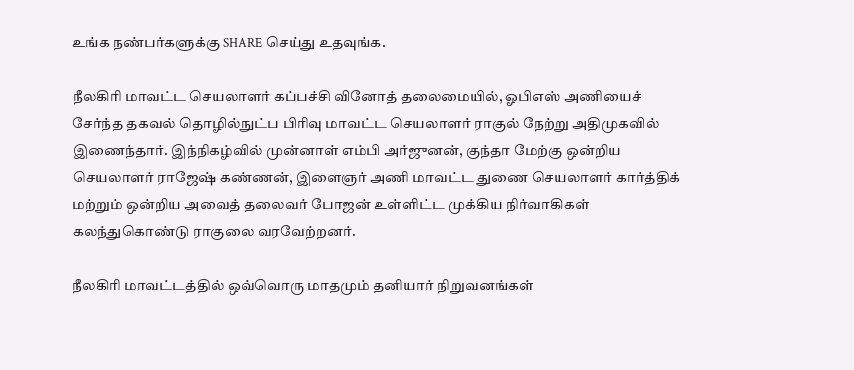உங்க நண்பர்களுக்கு SHARE செய்து உதவுங்க.

நீலகிரி மாவட்ட செயலாளர் கப்பச்சி வினோத் தலைமையில், ஓபிஎஸ் அணியைச் சேர்ந்த தகவல் தொழில்நுட்ப பிரிவு மாவட்ட செயலாளர் ராகுல் நேற்று அதிமுகவில் இணைந்தார். இந்நிகழ்வில் முன்னாள் எம்பி அர்ஜுனன், குந்தா மேற்கு ஒன்றிய செயலாளர் ராஜேஷ் கண்ணன், இளைஞர் அணி மாவட்ட துணை செயலாளர் கார்த்திக் மற்றும் ஒன்றிய அவைத் தலைவர் போஜன் உள்ளிட்ட முக்கிய நிர்வாகிகள் கலந்துகொண்டு ராகுலை வரவேற்றனர்.

நீலகிரி மாவட்டத்தில் ஒவ்வொரு மாதமும் தனியார் நிறுவனங்கள்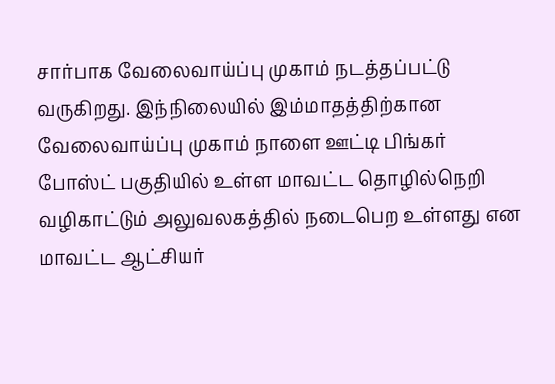சார்பாக வேலைவாய்ப்பு முகாம் நடத்தப்பட்டு வருகிறது. இந்நிலையில் இம்மாதத்திற்கான வேலைவாய்ப்பு முகாம் நாளை ஊட்டி பிங்கர் போஸ்ட் பகுதியில் உள்ள மாவட்ட தொழில்நெறி வழிகாட்டும் அலுவலகத்தில் நடைபெற உள்ளது என மாவட்ட ஆட்சியர்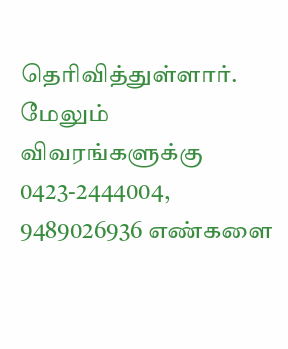தெரிவித்துள்ளார். மேலும் விவரங்களுக்கு 0423-2444004, 9489026936 எண்களை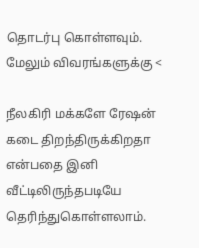தொடர்பு கொள்ளவும். மேலும் விவரங்களுக்கு <

நீலகிரி மக்களே ரேஷன் கடை திறந்திருக்கிறதா என்பதை இனி வீட்டிலிருந்தபடியே தெரிந்துகொள்ளலாம்.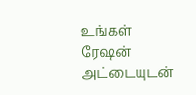உங்கள் ரேஷன் அட்டையுடன்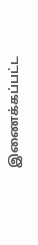இணைக்கப்பட்ட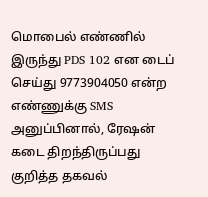மொபைல் எண்ணில் இருந்து PDS 102 என டைப் செய்து 9773904050 என்ற எண்ணுக்கு SMS அனுப்பினால், ரேஷன் கடை திறந்திருப்பது குறித்த தகவல்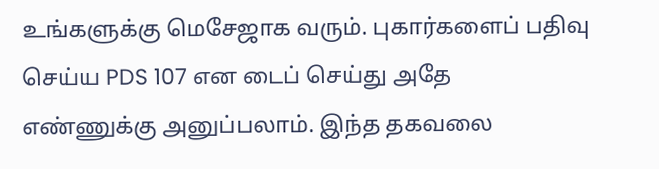உங்களுக்கு மெசேஜாக வரும். புகார்களைப் பதிவு செய்ய PDS 107 என டைப் செய்து அதே எண்ணுக்கு அனுப்பலாம். இந்த தகவலை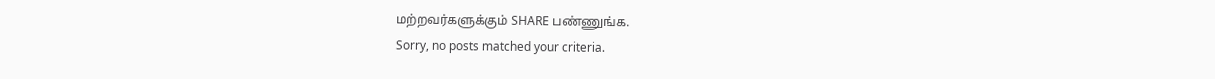மற்றவர்களுக்கும் SHARE பண்ணுங்க.
Sorry, no posts matched your criteria.